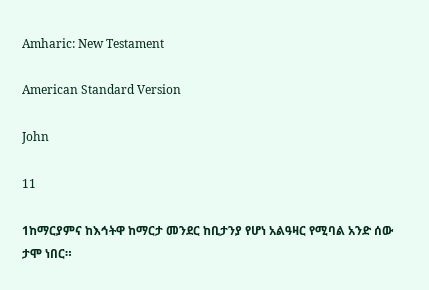Amharic: New Testament

American Standard Version

John

11

1ከማርያምና ከእኅትዋ ከማርታ መንደር ከቢታንያ የሆነ አልዓዛር የሚባል አንድ ሰው ታሞ ነበር።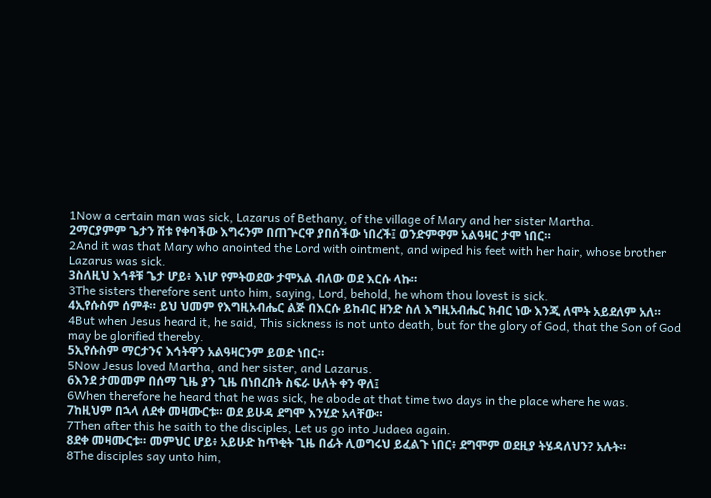1Now a certain man was sick, Lazarus of Bethany, of the village of Mary and her sister Martha.
2ማርያምም ጌታን ሽቱ የቀባችው እግሩንም በጠጕርዋ ያበሰችው ነበረች፤ ወንድምዋም አልዓዛር ታሞ ነበር።
2And it was that Mary who anointed the Lord with ointment, and wiped his feet with her hair, whose brother Lazarus was sick.
3ስለዚህ እኅቶቹ ጌታ ሆይ፥ እነሆ የምትወደው ታሞአል ብለው ወደ እርሱ ላኩ።
3The sisters therefore sent unto him, saying, Lord, behold, he whom thou lovest is sick.
4ኢየሱስም ሰምቶ። ይህ ህመም የእግዚአብሔር ልጅ በእርሱ ይከብር ዘንድ ስለ እግዚአብሔር ክብር ነው እንጂ ለሞት አይደለም አለ።
4But when Jesus heard it, he said, This sickness is not unto death, but for the glory of God, that the Son of God may be glorified thereby.
5ኢየሱስም ማርታንና እኅትዋን አልዓዛርንም ይወድ ነበር።
5Now Jesus loved Martha, and her sister, and Lazarus.
6እንደ ታመመም በሰማ ጊዜ ያን ጊዜ በነበረበት ስፍራ ሁለት ቀን ዋለ፤
6When therefore he heard that he was sick, he abode at that time two days in the place where he was.
7ከዚህም በኋላ ለደቀ መዛሙርቱ። ወደ ይሁዳ ደግሞ እንሂድ አላቸው።
7Then after this he saith to the disciples, Let us go into Judaea again.
8ደቀ መዛሙርቱ። መምህር ሆይ፥ አይሁድ ከጥቂት ጊዜ በፊት ሊወግሩህ ይፈልጉ ነበር፥ ደግሞም ወደዚያ ትሄዳለህን? አሉት።
8The disciples say unto him,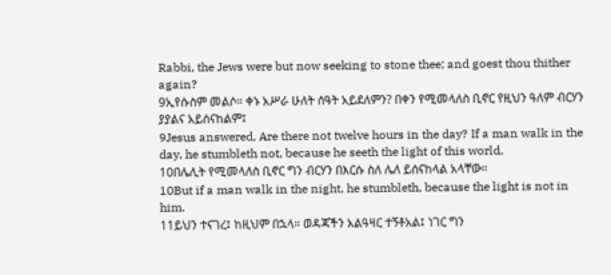Rabbi, the Jews were but now seeking to stone thee; and goest thou thither again?
9ኢየሱስም መልሶ። ቀኑ አሥራ ሁለት ሰዓት አይደለምን? በቀን የሚመላለስ ቢኖር የዚህን ዓለም ብርሃን ያያልና አይሰናከልም፤
9Jesus answered, Are there not twelve hours in the day? If a man walk in the day, he stumbleth not, because he seeth the light of this world.
10በሌሊት የሚመላለስ ቢኖር ግን ብርሃን በእርሱ ስለ ሌለ ይሰናከላል አላቸው።
10But if a man walk in the night, he stumbleth, because the light is not in him.
11ይህን ተናገረ፤ ከዚህም በኋላ። ወዳጃችን አልዓዛር ተኝቶአል፤ ነገር ግን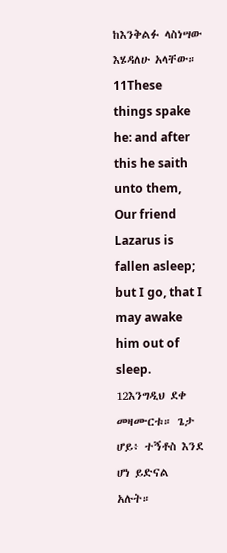ከእንቅልፉ ላስነሣው እሄዳለሁ አላቸው።
11These things spake he: and after this he saith unto them, Our friend Lazarus is fallen asleep; but I go, that I may awake him out of sleep.
12እንግዲህ ደቀ መዛሙርቱ። ጌታ ሆይ፥ ተኝቶስ እንደ ሆነ ይድናል አሉት።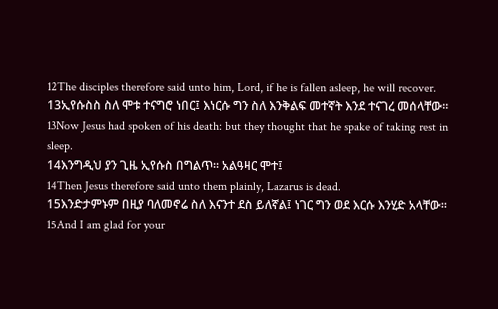12The disciples therefore said unto him, Lord, if he is fallen asleep, he will recover.
13ኢየሱስስ ስለ ሞቱ ተናግሮ ነበር፤ እነርሱ ግን ስለ እንቅልፍ መተኛት እንደ ተናገረ መሰላቸው።
13Now Jesus had spoken of his death: but they thought that he spake of taking rest in sleep.
14እንግዲህ ያን ጊዜ ኢየሱስ በግልጥ። አልዓዛር ሞተ፤
14Then Jesus therefore said unto them plainly, Lazarus is dead.
15እንድታምኑም በዚያ ባለመኖሬ ስለ እናንተ ደስ ይለኛል፤ ነገር ግን ወደ እርሱ እንሂድ አላቸው።
15And I am glad for your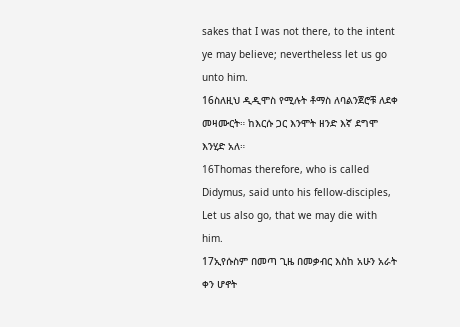sakes that I was not there, to the intent ye may believe; nevertheless let us go unto him.
16ስለዚህ ዲዲሞስ የሚሉት ቶማስ ለባልንጀሮቹ ለደቀ መዛሙርት። ከእርሱ ጋር እንሞት ዘንድ እኛ ደግሞ እንሂድ አለ።
16Thomas therefore, who is called Didymus, said unto his fellow-disciples, Let us also go, that we may die with him.
17ኢየሱስም በመጣ ጊዜ በመቃብር እስከ አሁን አራት ቀን ሆኖት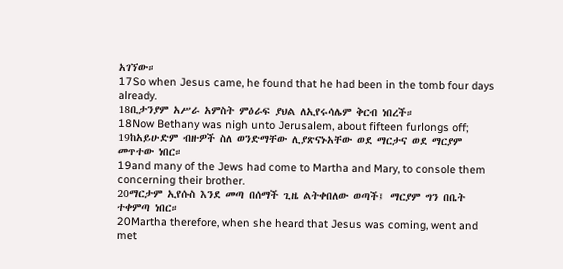አገኘው።
17So when Jesus came, he found that he had been in the tomb four days already.
18ቢታንያም አሥራ አምስት ምዕራፍ ያህል ለኢየሩሳሌም ቅርብ ነበረች።
18Now Bethany was nigh unto Jerusalem, about fifteen furlongs off;
19ከአይሁድም ብዙዎች ስለ ወንድማቸው ሊያጽናኑአቸው ወደ ማርታና ወደ ማርያም መጥተው ነበር።
19and many of the Jews had come to Martha and Mary, to console them concerning their brother.
20ማርታም ኢየሱስ እንደ መጣ በሰማች ጊዜ ልትቀበለው ወጣች፤ ማርያም ግን በቤት ተቀምጣ ነበር።
20Martha therefore, when she heard that Jesus was coming, went and met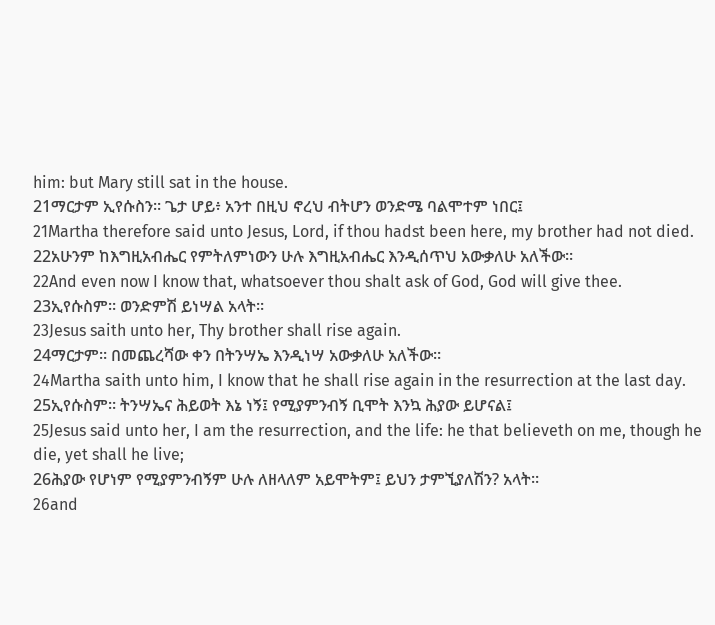him: but Mary still sat in the house.
21ማርታም ኢየሱስን። ጌታ ሆይ፥ አንተ በዚህ ኖረህ ብትሆን ወንድሜ ባልሞተም ነበር፤
21Martha therefore said unto Jesus, Lord, if thou hadst been here, my brother had not died.
22አሁንም ከእግዚአብሔር የምትለምነውን ሁሉ እግዚአብሔር እንዲሰጥህ አውቃለሁ አለችው።
22And even now I know that, whatsoever thou shalt ask of God, God will give thee.
23ኢየሱስም። ወንድምሽ ይነሣል አላት።
23Jesus saith unto her, Thy brother shall rise again.
24ማርታም። በመጨረሻው ቀን በትንሣኤ እንዲነሣ አውቃለሁ አለችው።
24Martha saith unto him, I know that he shall rise again in the resurrection at the last day.
25ኢየሱስም። ትንሣኤና ሕይወት እኔ ነኝ፤ የሚያምንብኝ ቢሞት እንኳ ሕያው ይሆናል፤
25Jesus said unto her, I am the resurrection, and the life: he that believeth on me, though he die, yet shall he live;
26ሕያው የሆነም የሚያምንብኝም ሁሉ ለዘላለም አይሞትም፤ ይህን ታምኚያለሽን? አላት።
26and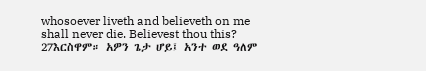whosoever liveth and believeth on me shall never die. Believest thou this?
27እርስዋም። አዎን ጌታ ሆይ፤ አንተ ወደ ዓለም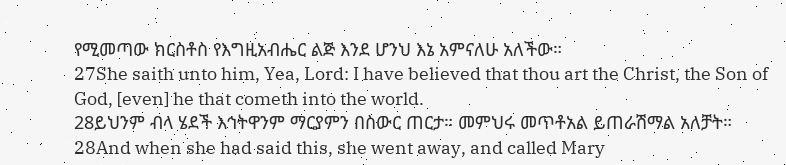የሚመጣው ክርስቶስ የእግዚአብሔር ልጅ እንደ ሆንህ እኔ አምናለሁ አለችው።
27She saith unto him, Yea, Lord: I have believed that thou art the Christ, the Son of God, [even] he that cometh into the world.
28ይህንም ብላ ሄደች እኅትዋንም ማርያምን በስውር ጠርታ። መምህሩ መጥቶአል ይጠራሽማል አለቻት።
28And when she had said this, she went away, and called Mary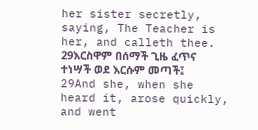her sister secretly, saying, The Teacher is her, and calleth thee.
29እርስዋም በሰማች ጊዜ ፈጥና ተነሣች ወደ እርሱም መጣች፤
29And she, when she heard it, arose quickly, and went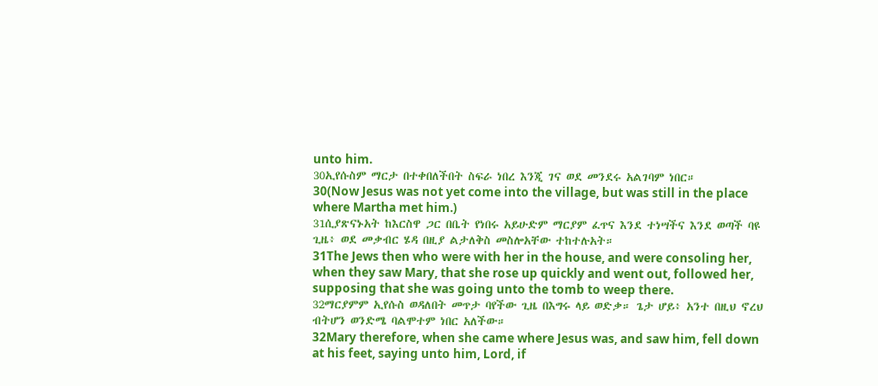unto him.
30ኢየሱስም ማርታ በተቀበለችበት ስፍራ ነበረ እንጂ ገና ወደ መንደሩ አልገባም ነበር።
30(Now Jesus was not yet come into the village, but was still in the place where Martha met him.)
31ሲያጽናኑአት ከእርስዋ ጋር በቤት የነበሩ አይሁድም ማርያም ፈጥና እንደ ተነሣችና እንደ ወጣች ባዩ ጊዜ፥ ወደ መቃብር ሄዳ በዚያ ልታለቅስ መስሎአቸው ተከተሉአት።
31The Jews then who were with her in the house, and were consoling her, when they saw Mary, that she rose up quickly and went out, followed her, supposing that she was going unto the tomb to weep there.
32ማርያምም ኢየሱስ ወዳለበት መጥታ ባየችው ጊዜ በእግሩ ላይ ወድቃ። ጌታ ሆይ፥ አንተ በዚህ ኖረህ ብትሆን ወንድሜ ባልሞተም ነበር አለችው።
32Mary therefore, when she came where Jesus was, and saw him, fell down at his feet, saying unto him, Lord, if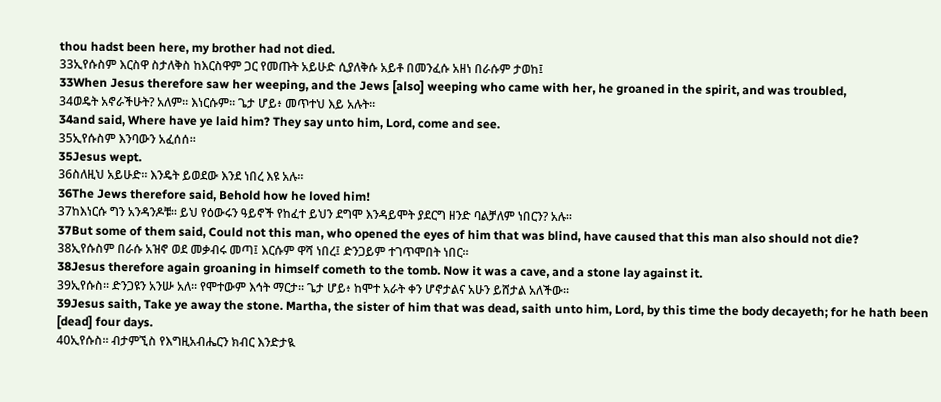thou hadst been here, my brother had not died.
33ኢየሱስም እርስዋ ስታለቅስ ከእርስዋም ጋር የመጡት አይሁድ ሲያለቅሱ አይቶ በመንፈሱ አዘነ በራሱም ታወከ፤
33When Jesus therefore saw her weeping, and the Jews [also] weeping who came with her, he groaned in the spirit, and was troubled,
34ወዴት አኖራችሁት? አለም። እነርሱም። ጌታ ሆይ፥ መጥተህ እይ አሉት።
34and said, Where have ye laid him? They say unto him, Lord, come and see.
35ኢየሱስም እንባውን አፈሰሰ።
35Jesus wept.
36ስለዚህ አይሁድ። እንዴት ይወደው እንደ ነበረ እዩ አሉ።
36The Jews therefore said, Behold how he loved him!
37ከእነርሱ ግን አንዳንዶቹ። ይህ የዕውሩን ዓይኖች የከፈተ ይህን ደግሞ እንዳይሞት ያደርግ ዘንድ ባልቻለም ነበርን? አሉ።
37But some of them said, Could not this man, who opened the eyes of him that was blind, have caused that this man also should not die?
38ኢየሱስም በራሱ አዝኖ ወደ መቃብሩ መጣ፤ እርሱም ዋሻ ነበረ፤ ድንጋይም ተገጥሞበት ነበር።
38Jesus therefore again groaning in himself cometh to the tomb. Now it was a cave, and a stone lay against it.
39ኢየሱስ። ድንጋዩን አንሡ አለ። የሞተውም እኅት ማርታ። ጌታ ሆይ፥ ከሞተ አራት ቀን ሆኖታልና አሁን ይሸታል አለችው።
39Jesus saith, Take ye away the stone. Martha, the sister of him that was dead, saith unto him, Lord, by this time the body decayeth; for he hath been [dead] four days.
40ኢየሱስ። ብታምኚስ የእግዚአብሔርን ክብር እንድታዪ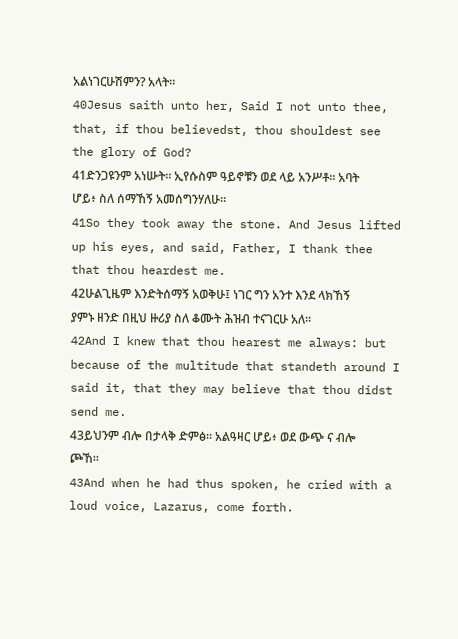አልነገርሁሽምን? አላት።
40Jesus saith unto her, Said I not unto thee, that, if thou believedst, thou shouldest see the glory of God?
41ድንጋዩንም አነሡት። ኢየሱስም ዓይኖቹን ወደ ላይ አንሥቶ። አባት ሆይ፥ ስለ ሰማኸኝ አመሰግንሃለሁ።
41So they took away the stone. And Jesus lifted up his eyes, and said, Father, I thank thee that thou heardest me.
42ሁልጊዜም እንድትሰማኝ አወቅሁ፤ ነገር ግን አንተ እንደ ላክኸኝ ያምኑ ዘንድ በዚህ ዙሪያ ስለ ቆሙት ሕዝብ ተናገርሁ አለ።
42And I knew that thou hearest me always: but because of the multitude that standeth around I said it, that they may believe that thou didst send me.
43ይህንም ብሎ በታላቅ ድምፅ። አልዓዛር ሆይ፥ ወደ ውጭ ና ብሎ ጮኸ።
43And when he had thus spoken, he cried with a loud voice, Lazarus, come forth.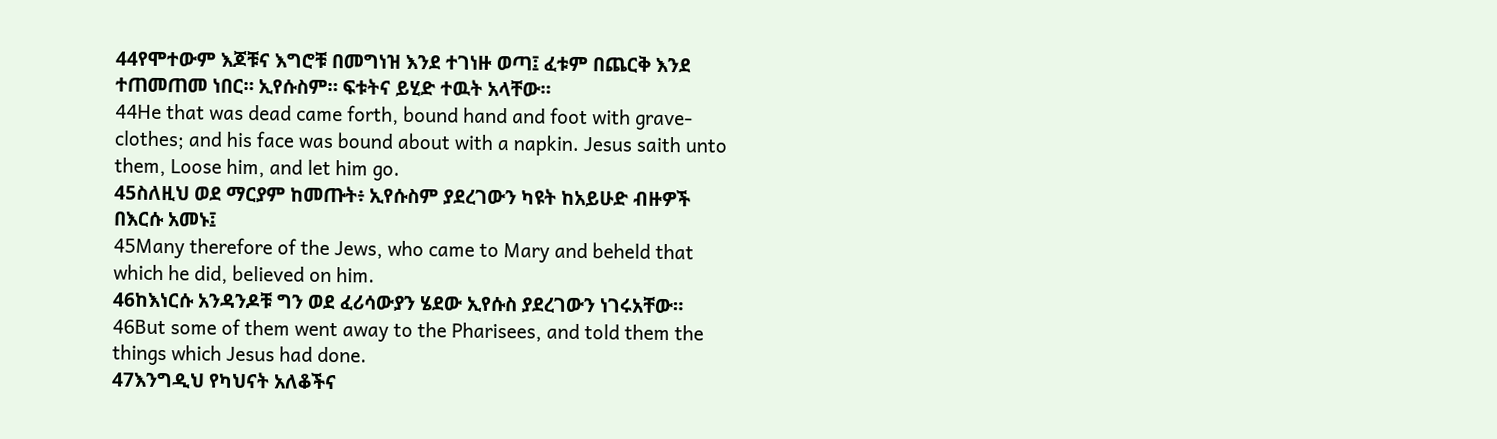44የሞተውም እጆቹና እግሮቹ በመግነዝ እንደ ተገነዙ ወጣ፤ ፈቱም በጨርቅ እንደ ተጠመጠመ ነበር። ኢየሱስም። ፍቱትና ይሂድ ተዉት አላቸው።
44He that was dead came forth, bound hand and foot with grave-clothes; and his face was bound about with a napkin. Jesus saith unto them, Loose him, and let him go.
45ስለዚህ ወደ ማርያም ከመጡት፥ ኢየሱስም ያደረገውን ካዩት ከአይሁድ ብዙዎች በእርሱ አመኑ፤
45Many therefore of the Jews, who came to Mary and beheld that which he did, believed on him.
46ከእነርሱ አንዳንዶቹ ግን ወደ ፈሪሳውያን ሄደው ኢየሱስ ያደረገውን ነገሩአቸው።
46But some of them went away to the Pharisees, and told them the things which Jesus had done.
47እንግዲህ የካህናት አለቆችና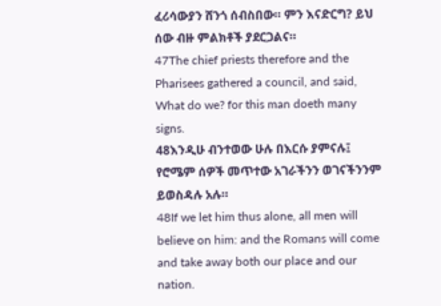ፈሪሳውያን ሸንጎ ሰብስበው። ምን እናድርግ? ይህ ሰው ብዙ ምልክቶች ያደርጋልና።
47The chief priests therefore and the Pharisees gathered a council, and said, What do we? for this man doeth many signs.
48እንዲሁ ብንተወው ሁሉ በእርሱ ያምናሉ፤ የሮሜም ሰዎች መጥተው አገራችንን ወገናችንንም ይወስዳሉ አሉ።
48If we let him thus alone, all men will believe on him: and the Romans will come and take away both our place and our nation.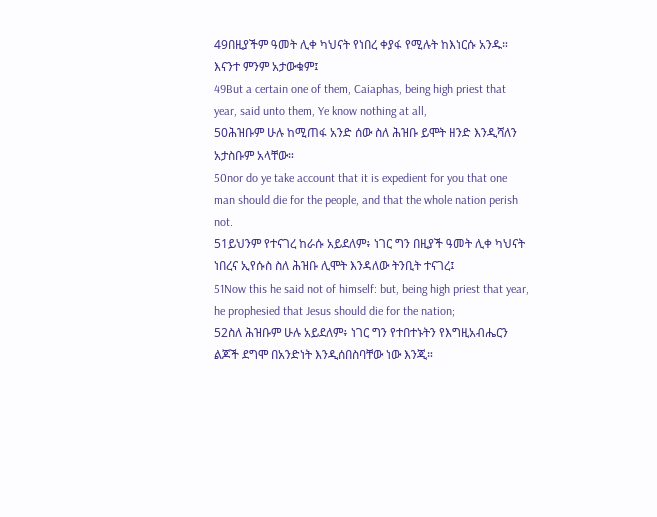49በዚያችም ዓመት ሊቀ ካህናት የነበረ ቀያፋ የሚሉት ከእነርሱ አንዱ። እናንተ ምንም አታውቁም፤
49But a certain one of them, Caiaphas, being high priest that year, said unto them, Ye know nothing at all,
50ሕዝቡም ሁሉ ከሚጠፋ አንድ ሰው ስለ ሕዝቡ ይሞት ዘንድ እንዲሻለን አታስቡም አላቸው።
50nor do ye take account that it is expedient for you that one man should die for the people, and that the whole nation perish not.
51ይህንም የተናገረ ከራሱ አይደለም፥ ነገር ግን በዚያች ዓመት ሊቀ ካህናት ነበረና ኢየሱስ ስለ ሕዝቡ ሊሞት እንዳለው ትንቢት ተናገረ፤
51Now this he said not of himself: but, being high priest that year, he prophesied that Jesus should die for the nation;
52ስለ ሕዝቡም ሁሉ አይደለም፥ ነገር ግን የተበተኑትን የእግዚአብሔርን ልጆች ደግሞ በአንድነት እንዲሰበስባቸው ነው እንጂ።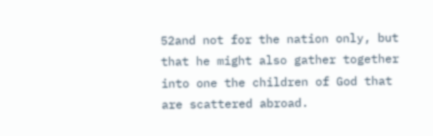52and not for the nation only, but that he might also gather together into one the children of God that are scattered abroad.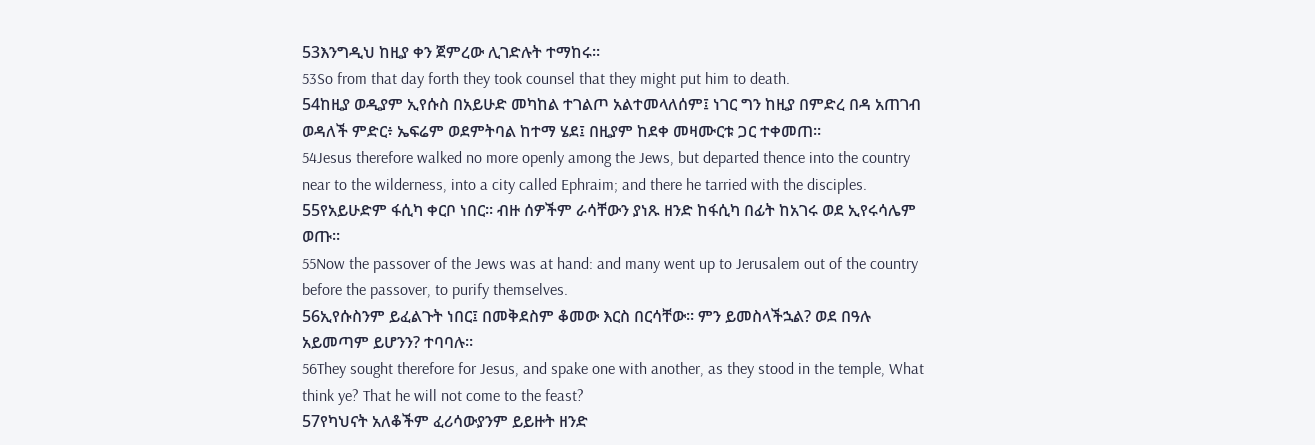53እንግዲህ ከዚያ ቀን ጀምረው ሊገድሉት ተማከሩ።
53So from that day forth they took counsel that they might put him to death.
54ከዚያ ወዲያም ኢየሱስ በአይሁድ መካከል ተገልጦ አልተመላለሰም፤ ነገር ግን ከዚያ በምድረ በዳ አጠገብ ወዳለች ምድር፥ ኤፍሬም ወደምትባል ከተማ ሄደ፤ በዚያም ከደቀ መዛሙርቱ ጋር ተቀመጠ።
54Jesus therefore walked no more openly among the Jews, but departed thence into the country near to the wilderness, into a city called Ephraim; and there he tarried with the disciples.
55የአይሁድም ፋሲካ ቀርቦ ነበር። ብዙ ሰዎችም ራሳቸውን ያነጹ ዘንድ ከፋሲካ በፊት ከአገሩ ወደ ኢየሩሳሌም ወጡ።
55Now the passover of the Jews was at hand: and many went up to Jerusalem out of the country before the passover, to purify themselves.
56ኢየሱስንም ይፈልጉት ነበር፤ በመቅደስም ቆመው እርስ በርሳቸው። ምን ይመስላችኋል? ወደ በዓሉ አይመጣም ይሆንን? ተባባሉ።
56They sought therefore for Jesus, and spake one with another, as they stood in the temple, What think ye? That he will not come to the feast?
57የካህናት አለቆችም ፈሪሳውያንም ይይዙት ዘንድ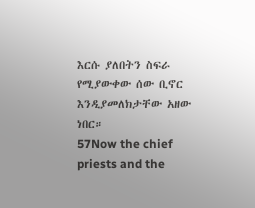እርሱ ያለበትን ስፍራ የሚያውቀው ሰው ቢኖር እንዲያመለክታቸው አዘው ነበር።
57Now the chief priests and the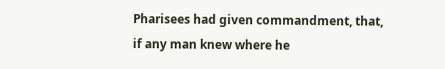Pharisees had given commandment, that, if any man knew where he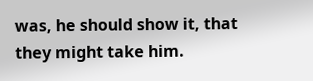was, he should show it, that they might take him.